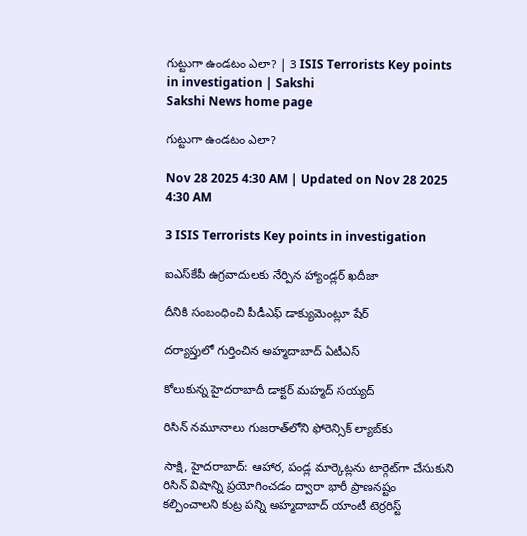గుట్టుగా ఉండటం ఎలా? | 3 ISIS Terrorists Key points in investigation | Sakshi
Sakshi News home page

గుట్టుగా ఉండటం ఎలా?

Nov 28 2025 4:30 AM | Updated on Nov 28 2025 4:30 AM

3 ISIS Terrorists Key points in investigation

ఐఎస్‌కేపీ ఉగ్రవాదులకు నేర్పిన హ్యాండ్లర్‌ ఖదీజా

దీనికి సంబంధించి పీడీఎఫ్‌ డాక్యుమెంట్లూ షేర్‌

దర్యాప్తులో గుర్తించిన అహ్మదాబాద్‌ ఏటీఎస్‌

కోలుకున్న హైదరాబాదీ డాక్టర్‌ మహ్మద్‌ సయ్యద్‌

రిసిన్‌ నమూనాలు గుజరాత్‌లోని ఫోరెన్సిక్‌ ల్యాబ్‌కు

సాక్షి, హైదరాబాద్‌: ఆహార, పండ్ల మార్కెట్లను టార్గెట్‌గా చేసుకుని రిసిన్‌ విషాన్ని ప్రయోగించడం ద్వారా భారీ ప్రాణనష్టం కల్పించాలని కుట్ర పన్ని అహ్మదాబాద్‌ యాంటీ టెర్రరిస్ట్‌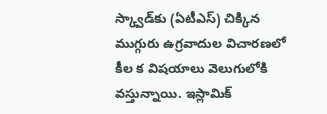స్క్వాడ్‌కు (ఏటీఎస్‌) చిక్కిన ముగ్గురు ఉగ్రవాదుల విచారణలో కీల క విషయాలు వెలుగులోకి వస్తున్నాయి. ఇస్లామిక్‌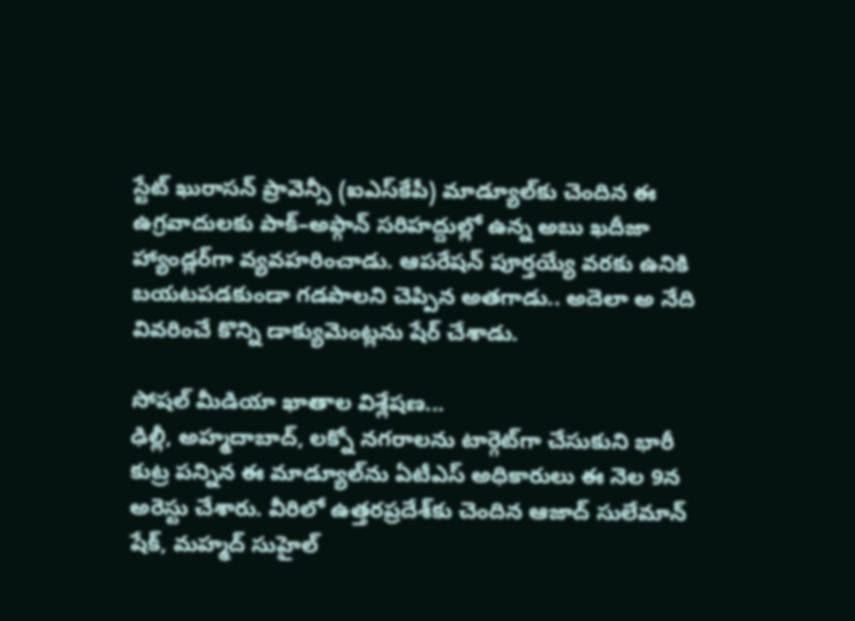స్టేట్‌ ఖురాసన్‌ ప్రావెన్సీ (ఐఎస్‌కేపీ) మాడ్యూల్‌కు చెందిన ఈ ఉగ్రవాదులకు పాక్‌–అఫ్గాన్‌ సరిహద్దుల్లో ఉన్న అబు ఖదీజా హ్యాండ్లర్‌గా వ్యవహరించాడు. ఆపరేషన్‌ పూర్తయ్యే వరకు ఉనికి బయటపడకుండా గడపాలని చెప్పిన అతగాడు.. అదెలా అ నేది వివరించే కొన్ని డాక్యుమెంట్లను షేర్‌ చేశాడు.

సోషల్‌ మీడియా ఖాతాల విశ్లేషణ...
ఢిల్లీ, అహ్మదాబాద్, లక్నో నగరాలను టార్గెట్‌గా చేసుకుని భారీ కుట్ర పన్నిన ఈ మాడ్యూల్‌ను ఏటీఎస్‌ అధికారులు ఈ నెల 9న అరెస్టు చేశారు. వీరిలో ఉత్తరప్రదేశ్‌కు చెందిన ఆజాద్‌ సులేమాన్‌ షేక్, మహ్మద్‌ సుహైల్‌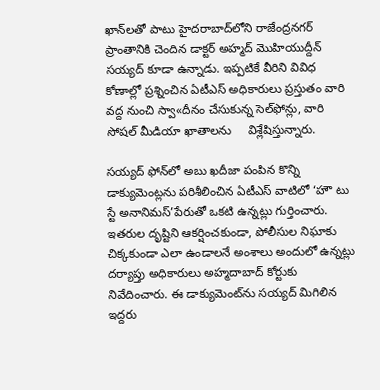ఖాన్‌లతో పాటు హైదరాబాద్‌లోని రాజేంద్రనగర్‌ ప్రాంతానికి చెందిన డాక్టర్‌ అహ్మద్‌ మొహియుద్దీన్‌ సయ్యద్‌ కూడా ఉన్నాడు. ఇప్పటికే వీరిని వివిధ కోణాల్లో ప్రశ్నించిన ఏటీఎస్‌ అధికారులు ప్రస్తుతం వారి వద్ద నుంచి స్వా«దీనం చేసుకున్న సెల్‌ఫోన్లు, వారి సోషల్‌ మీడియా ఖాతాలను     విశ్లేషిస్తున్నారు.

సయ్యద్‌ ఫోన్‌లో అబు ఖదీజా పంపిన కొన్ని డాక్యుమెంట్లను పరిశీలించిన ఏటీఎస్‌ వాటిలో ‘హౌ టు స్టే అనానిమస్‌’పేరుతో ఒకటి ఉన్నట్లు గుర్తించారు. ఇతరుల దృష్టిని ఆకర్షించకుండా, పోలీసుల నిఘాకు చిక్కకుండా ఎలా ఉండాలనే అంశాలు అందులో ఉన్నట్లు దర్యాప్తు అధికారులు అహ్మదాబాద్‌ కోర్టుకు నివేదించారు. ఈ డాక్యుమెంట్‌ను సయ్యద్‌ మిగిలిన ఇద్దరు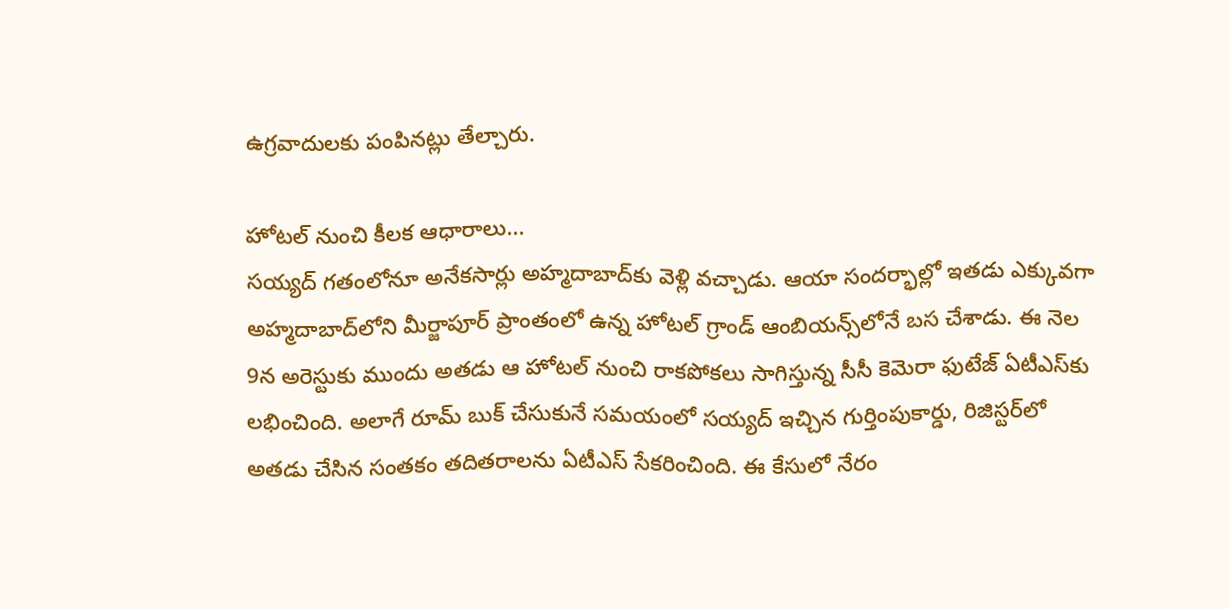ఉగ్రవాదులకు పంపినట్లు తేల్చారు.

హోటల్‌ నుంచి కీలక ఆధారాలు...
సయ్యద్‌ గతంలోనూ అనేకసార్లు అహ్మదాబాద్‌కు వెళ్లి వచ్చాడు. ఆయా సందర్భాల్లో ఇతడు ఎక్కువగా అహ్మదాబాద్‌లోని మీర్జాపూర్‌ ప్రాంతంలో ఉన్న హోటల్‌ గ్రాండ్‌ ఆంబియన్స్‌లోనే బస చేశాడు. ఈ నెల 9న అరెస్టుకు ముందు అతడు ఆ హోటల్‌ నుంచి రాకపోకలు సాగిస్తున్న సీసీ కెమెరా ఫుటేజ్‌ ఏటీఎస్‌కు లభించింది. అలాగే రూమ్‌ బుక్‌ చేసుకునే సమయంలో సయ్యద్‌ ఇచ్చిన గుర్తింపుకార్డు, రిజిస్టర్‌లో అతడు చేసిన సంతకం తదితరాలను ఏటీఎస్‌ సేకరించింది. ఈ కేసులో నేరం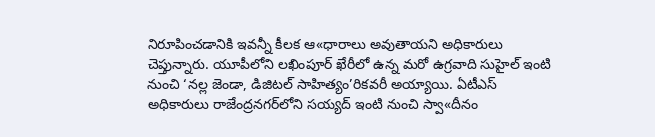నిరూపించడానికి ఇవన్నీ కీలక ఆ«ధారాలు అవుతాయని అధికారులు చెప్తున్నారు. యూపీలోని లఖింపూర్‌ ఖేరీలో ఉన్న మరో ఉగ్రవాది సుహైల్‌ ఇంటి నుంచి ‘నల్ల జెండా, డిజిటల్‌ సాహిత్యం’రికవరీ అయ్యాయి. ఏటీఎస్‌ అధికారులు రాజేంద్రనగర్‌లోని సయ్యద్‌ ఇంటి నుంచి స్వా«దీనం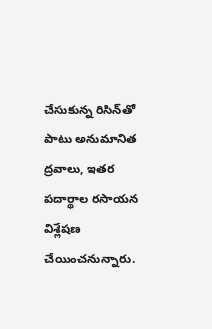చేసుకున్న రిసిన్‌తో పాటు అనుమానిత ద్రవాలు, ఇతర పదార్థాల రసాయన విశ్లేషణ చేయించనున్నారు.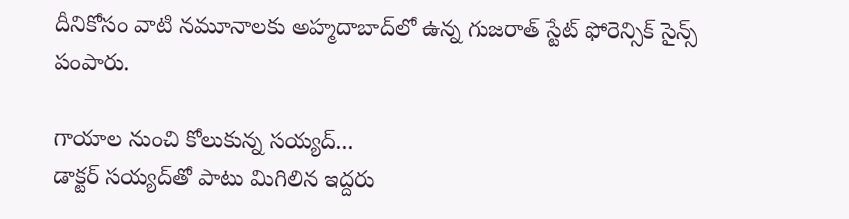దీనికోసం వాటి నమూనాలకు అహ్మదాబాద్‌లో ఉన్న గుజరాత్‌ స్టేట్‌ ఫోరెన్సిక్‌ సైన్స్‌ పంపారు.

గాయాల నుంచి కోలుకున్న సయ్యద్‌...
డాక్టర్‌ సయ్యద్‌తో పాటు మిగిలిన ఇద్దరు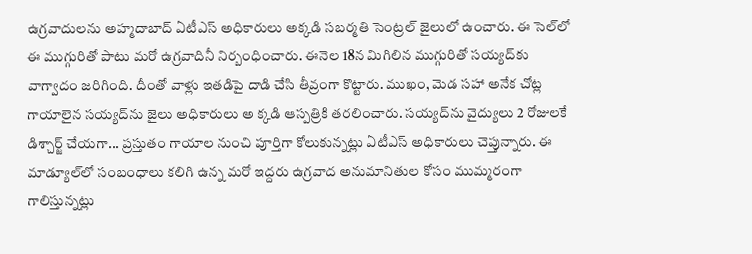ఉగ్రవాదులను అహ్మదాబాద్‌ ఏటీఎస్‌ అధికారులు అక్కడి సబర్మతి సెంట్రల్‌ జైలులో ఉంచారు. ఈ సెల్‌లో ఈ ముగ్గురితో పాటు మరో ఉగ్రవాదినీ నిర్బంధించారు. ఈనెల 18న మిగిలిన ముగ్గురితో సయ్యద్‌కు వాగ్వాదం జరిగింది. దీంతో వాళ్లు ఇతడిపై దాడి చేసి తీవ్రంగా కొట్టారు. ముఖం, మెడ సహా అనేక చోట్ల గాయాలైన సయ్యద్‌ను జైలు అధికారులు అ క్కడి ఆస్పత్రికి తరలించారు. సయ్యద్‌ను వైద్యులు 2 రోజులకే డిశ్చార్జ్‌ చేయగా... ప్రస్తుతం గాయాల నుంచి పూర్తిగా కోలుకున్నట్లు ఏటీఎస్‌ అధికారులు చెప్తున్నారు. ఈ మాడ్యూల్‌లో సంబంధాలు కలిగి ఉన్న మరో ఇద్దరు ఉగ్రవాద అనుమానితుల కోసం ముమ్మరంగా గాలిస్తున్నట్లు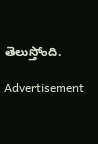తెలుస్తోంది.

Advertisement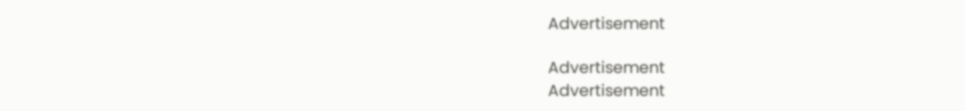Advertisement

Advertisement
Advertisement